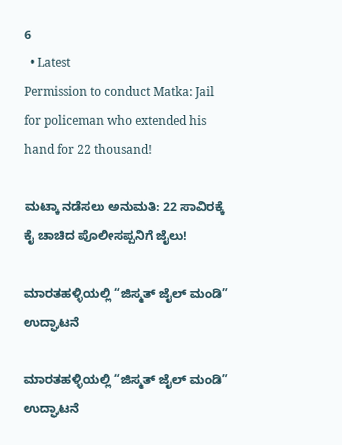6
  • Latest
Permission to conduct Matka: Jail for policeman who extended his hand for 22 thousand!

ಮಟ್ಕಾ ನಡೆಸಲು ಅನುಮತಿ: 22 ಸಾವಿರಕ್ಕೆ ಕೈ ಚಾಚಿದ ಪೊಲೀಸಪ್ಪನಿಗೆ ಜೈಲು!

ಮಾರತಹಳ್ಳಿಯಲ್ಲಿ “ಜಿಸ್ಮತ್ ಜೈಲ್ ಮಂಡಿ” ಉದ್ಘಾಟನೆ

ಮಾರತಹಳ್ಳಿಯಲ್ಲಿ “ಜಿಸ್ಮತ್ ಜೈಲ್ ಮಂಡಿ” ಉದ್ಘಾಟನೆ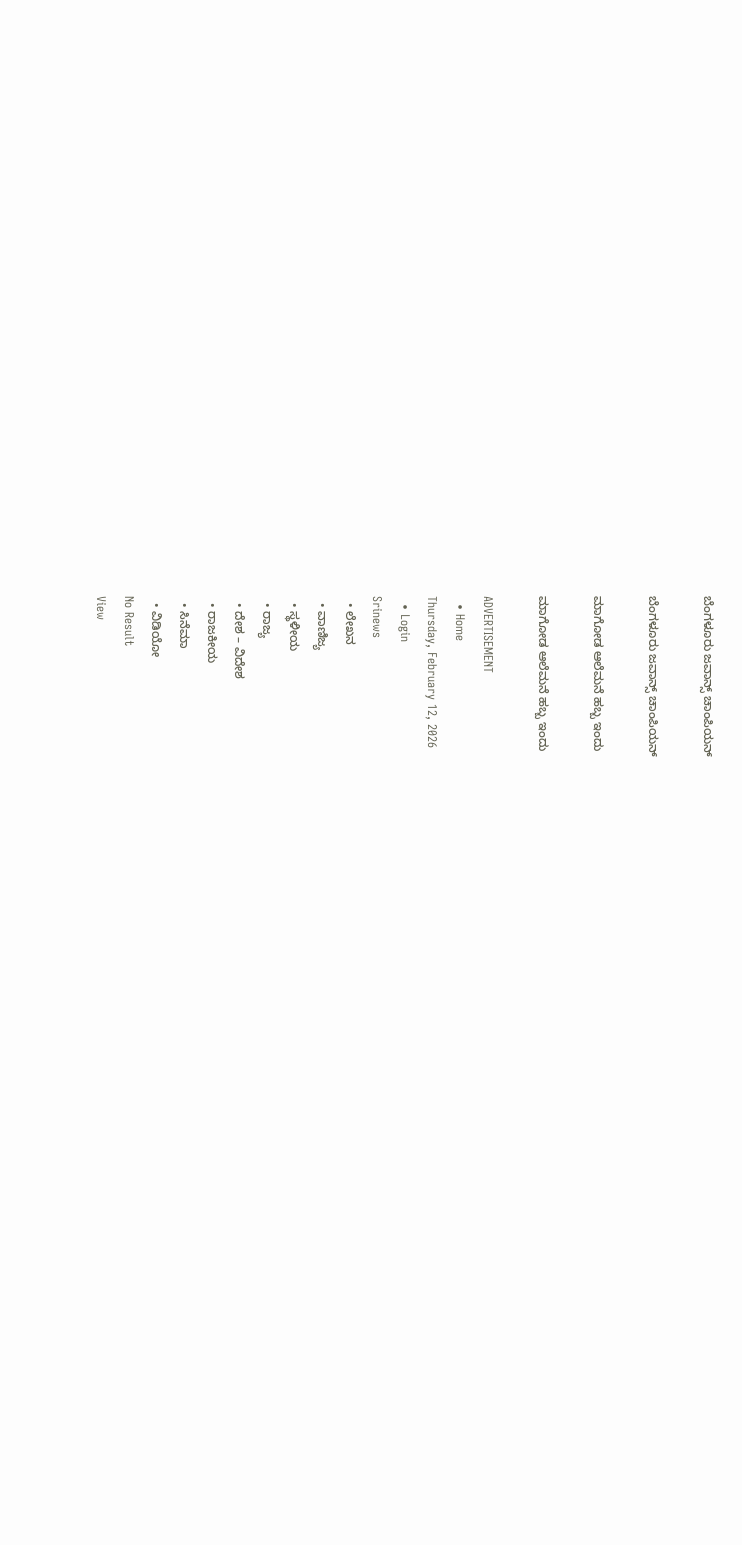ಬೆಂಗಳೂರು ಜವಾನ್ಸ್ ಚಾಂಪಿಯನ್

ಬೆಂಗಳೂರು ಜವಾನ್ಸ್ ಚಾಂಪಿಯನ್

ಮಾಗೋಡ ಆಲೆಮನೆ ಹಬ್ಬ ಇಂದು

ಮಾಗೋಡ ಆಲೆಮನೆ ಹಬ್ಬ ಇಂದು

ADVERTISEMENT
  • Home
Thursday, February 12, 2026
  • Login
Srinews
  • ಲೇಖನ
  • ವಾಣಿಜ್ಯ
  • ಸ್ಥಳೀಯ
  • ರಾಜ್ಯ
  • ದೇಶ – ವಿದೇಶ
  • ರಾಜಕೀಯ
  • ಸಿನೆಮಾ
  • ವಿಡಿಯೋ
No Result
View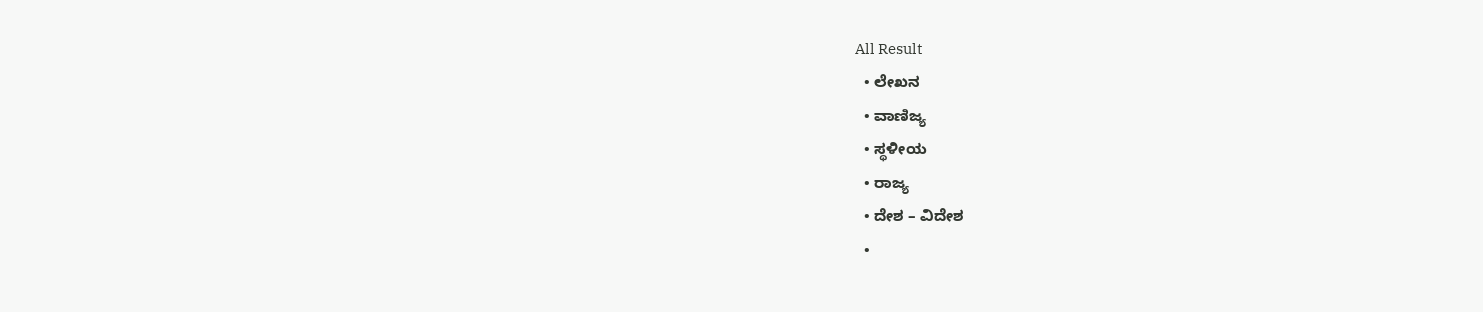All Result
  • ಲೇಖನ
  • ವಾಣಿಜ್ಯ
  • ಸ್ಥಳೀಯ
  • ರಾಜ್ಯ
  • ದೇಶ – ವಿದೇಶ
  •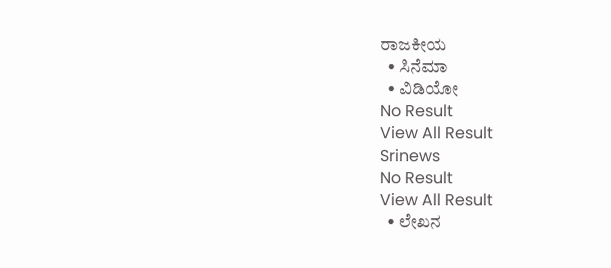ರಾಜಕೀಯ
  • ಸಿನೆಮಾ
  • ವಿಡಿಯೋ
No Result
View All Result
Srinews
No Result
View All Result
  • ಲೇಖನ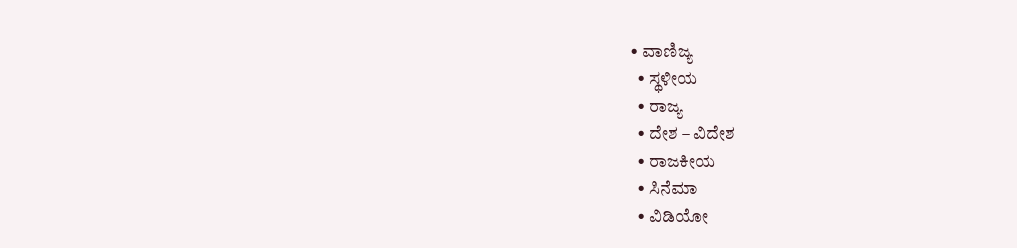• ವಾಣಿಜ್ಯ
  • ಸ್ಥಳೀಯ
  • ರಾಜ್ಯ
  • ದೇಶ – ವಿದೇಶ
  • ರಾಜಕೀಯ
  • ಸಿನೆಮಾ
  • ವಿಡಿಯೋ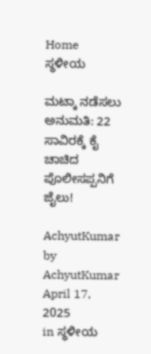Home ಸ್ಥಳೀಯ

ಮಟ್ಕಾ ನಡೆಸಲು ಅನುಮತಿ: 22 ಸಾವಿರಕ್ಕೆ ಕೈ ಚಾಚಿದ ಪೊಲೀಸಪ್ಪನಿಗೆ ಜೈಲು!

AchyutKumar by AchyutKumar
April 17, 2025
in ಸ್ಥಳೀಯ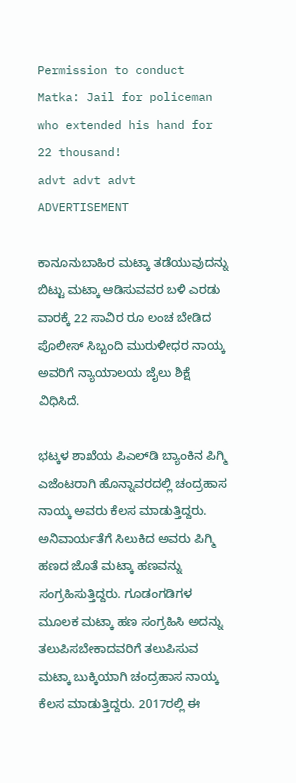Permission to conduct Matka: Jail for policeman who extended his hand for 22 thousand!
advt advt advt
ADVERTISEMENT

ಕಾನೂನುಬಾಹಿರ ಮಟ್ಕಾ ತಡೆಯುವುದನ್ನು ಬಿಟ್ಟು ಮಟ್ಕಾ ಆಡಿಸುವವರ ಬಳಿ ಎರಡು ವಾರಕ್ಕೆ 22 ಸಾವಿರ ರೂ ಲಂಚ ಬೇಡಿದ ಪೊಲೀಸ್ ಸಿಬ್ಬಂದಿ ಮುರುಳೀಧರ ನಾಯ್ಕ ಅವರಿಗೆ ನ್ಯಾಯಾಲಯ ಜೈಲು ಶಿಕ್ಷೆ ವಿಧಿಸಿದೆ.

ಭಟ್ಕಳ ಶಾಖೆಯ ಪಿಎಲ್‌ಡಿ ಬ್ಯಾಂಕಿನ ಪಿಗ್ಮಿ ಎಜೆಂಟರಾಗಿ ಹೊನ್ನಾವರದಲ್ಲಿ ಚಂದ್ರಹಾಸ ನಾಯ್ಕ ಅವರು ಕೆಲಸ ಮಾಡುತ್ತಿದ್ದರು. ಅನಿವಾರ್ಯತೆಗೆ ಸಿಲುಕಿದ ಅವರು ಪಿಗ್ಮಿ ಹಣದ ಜೊತೆ ಮಟ್ಕಾ ಹಣವನ್ನು ಸಂಗ್ರಹಿಸುತ್ತಿದ್ದರು. ಗೂಡಂಗಡಿಗಳ ಮೂಲಕ ಮಟ್ಕಾ ಹಣ ಸಂಗ್ರಹಿಸಿ ಅದನ್ನು ತಲುಪಿಸಬೇಕಾದವರಿಗೆ ತಲುಪಿಸುವ ಮಟ್ಕಾ ಬುಕ್ಕಿಯಾಗಿ ಚಂದ್ರಹಾಸ ನಾಯ್ಕ ಕೆಲಸ ಮಾಡುತ್ತಿದ್ದರು. 2017ರಲ್ಲಿ ಈ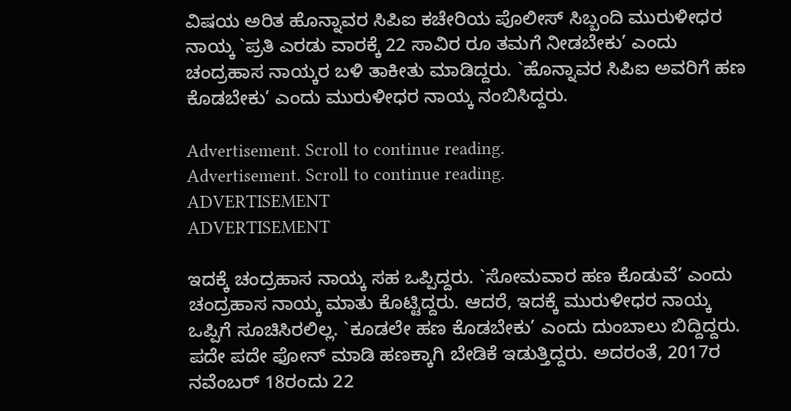ವಿಷಯ ಅರಿತ ಹೊನ್ನಾವರ ಸಿಪಿಐ ಕಚೇರಿಯ ಪೊಲೀಸ್ ಸಿಬ್ಬಂದಿ ಮುರುಳೀಧರ ನಾಯ್ಕ `ಪ್ರತಿ ಎರಡು ವಾರಕ್ಕೆ 22 ಸಾವಿರ ರೂ ತಮಗೆ ನೀಡಬೇಕು’ ಎಂದು ಚಂದ್ರಹಾಸ ನಾಯ್ಕರ ಬಳಿ ತಾಕೀತು ಮಾಡಿದ್ದರು. `ಹೊನ್ನಾವರ ಸಿಪಿಐ ಅವರಿಗೆ ಹಣ ಕೊಡಬೇಕು’ ಎಂದು ಮುರುಳೀಧರ ನಾಯ್ಕ ನಂಬಿಸಿದ್ದರು.

Advertisement. Scroll to continue reading.
Advertisement. Scroll to continue reading.
ADVERTISEMENT
ADVERTISEMENT

ಇದಕ್ಕೆ ಚಂದ್ರಹಾಸ ನಾಯ್ಕ ಸಹ ಒಪ್ಪಿದ್ದರು. `ಸೋಮವಾರ ಹಣ ಕೊಡುವೆ’ ಎಂದು ಚಂದ್ರಹಾಸ ನಾಯ್ಕ ಮಾತು ಕೊಟ್ಟಿದ್ದರು. ಆದರೆ, ಇದಕ್ಕೆ ಮುರುಳೀಧರ ನಾಯ್ಕ ಒಪ್ಪಿಗೆ ಸೂಚಿಸಿರಲಿಲ್ಲ. `ಕೂಡಲೇ ಹಣ ಕೊಡಬೇಕು’ ಎಂದು ದುಂಬಾಲು ಬಿದ್ದಿದ್ದರು. ಪದೇ ಪದೇ ಫೋನ್ ಮಾಡಿ ಹಣಕ್ಕಾಗಿ ಬೇಡಿಕೆ ಇಡುತ್ತಿದ್ದರು. ಅದರಂತೆ, 2017ರ ನವೆಂಬರ್ 18ರಂದು 22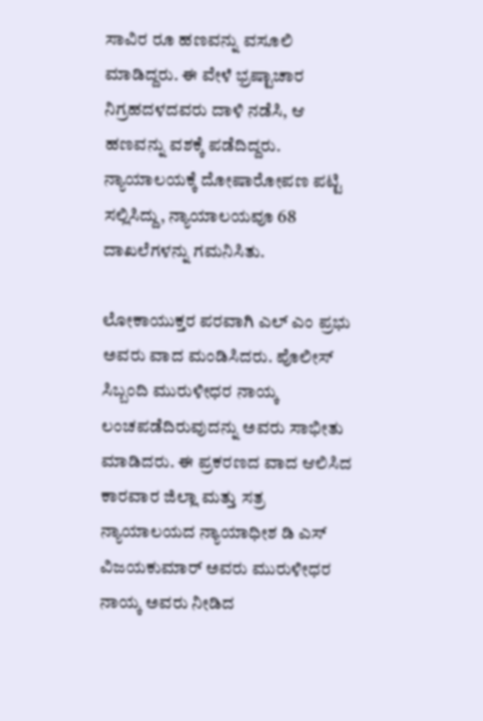ಸಾವಿರ ರೂ ಹಣವನ್ನು ವಸೂಲಿ ಮಾಡಿದ್ದರು. ಈ ವೇಳೆ ಭ್ರಷ್ಟಾಚಾರ ನಿಗ್ರಹದಳದವರು ದಾಳಿ ನಡೆಸಿ, ಆ ಹಣವನ್ನು ವಶಕ್ಕೆ ಪಡೆದಿದ್ದರು. ನ್ಯಾಯಾಲಯಕ್ಕೆ ದೋಷಾರೋಪಣ ಪಟ್ಟಿ ಸಲ್ಲಿಸಿದ್ದು, ನ್ಯಾಯಾಲಯವೂ 68 ದಾಖಲೆಗಳನ್ನು ಗಮನಿಸಿತು.

ಲೋಕಾಯುಕ್ತರ ಪರವಾಗಿ ಎಲ್ ಎಂ ಪ್ರಭು ಅವರು ವಾದ ಮಂಡಿಸಿದರು. ಪೊಲೀಸ್ ಸಿಬ್ಬಂದಿ ಮುರುಳೀಧರ ನಾಯ್ಕ ಲಂಚಪಡೆದಿರುವುದನ್ನು ಅವರು ಸಾಭೀತು ಮಾಡಿದರು. ಈ ಪ್ರಕರಣದ ವಾದ ಆಲಿಸಿದ ಕಾರವಾರ ಜಿಲ್ಲಾ ಮತ್ತು ಸತ್ರ ನ್ಯಾಯಾಲಯದ ನ್ಯಾಯಾಧೀಶ ಡಿ ಎಸ್ ವಿಜಯಕುಮಾರ್ ಅವರು ಮುರುಳೀಧರ ನಾಯ್ಕ ಅವರು ನೀಡಿದ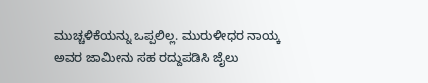ಮುಚ್ಚಳಿಕೆಯನ್ನು ಒಪ್ಪಲಿಲ್ಲ. ಮುರುಳೀಧರ ನಾಯ್ಕ ಅವರ ಜಾಮೀನು ಸಹ ರದ್ದುಪಡಿಸಿ ಜೈಲು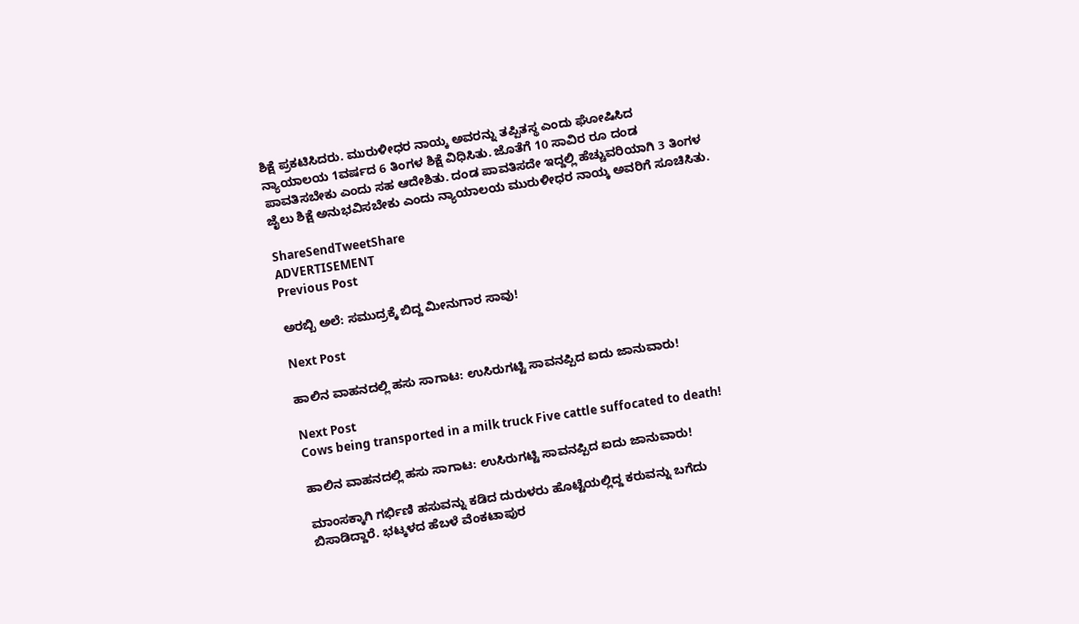ಶಿಕ್ಷೆ ಪ್ರಕಟಿಸಿದರು. ಮುರುಳೀಧರ ನಾಯ್ಕ ಅವರನ್ನು ತಪ್ಪಿತಸ್ಥ ಎಂದು ಘೋಷಿಸಿದ ನ್ಯಾಯಾಲಯ 1ವರ್ಷದ 6 ತಿಂಗಳ ಶಿಕ್ಷೆ ವಿಧಿಸಿತು. ಜೊತೆಗೆ 10 ಸಾವಿರ ರೂ ದಂಡ ಪಾವತಿಸಬೇಕು ಎಂದು ಸಹ ಆದೇಶಿತು. ದಂಡ ಪಾವತಿಸದೇ ಇದ್ದಲ್ಲಿ ಹೆಚ್ಚುವರಿಯಾಗಿ 3 ತಿಂಗಳ ಜೈಲು ಶಿಕ್ಷೆ ಅನುಭವಿಸಬೇಕು ಎಂದು ನ್ಯಾಯಾಲಯ ಮುರುಳೀಧರ ನಾಯ್ಕ ಅವರಿಗೆ ಸೂಚಿಸಿತು.

ShareSendTweetShare
ADVERTISEMENT
Previous Post

ಅರಬ್ಬಿ ಅಲೆ: ಸಮುದ್ರಕ್ಕೆ ಬಿದ್ದ ಮೀನುಗಾರ ಸಾವು!

Next Post

ಹಾಲಿನ ವಾಹನದಲ್ಲಿ ಹಸು ಸಾಗಾಟ: ಉಸಿರುಗಟ್ಟಿ ಸಾವನಪ್ಪಿದ ಐದು ಜಾನುವಾರು!

Next Post
Cows being transported in a milk truck Five cattle suffocated to death!

ಹಾಲಿನ ವಾಹನದಲ್ಲಿ ಹಸು ಸಾಗಾಟ: ಉಸಿರುಗಟ್ಟಿ ಸಾವನಪ್ಪಿದ ಐದು ಜಾನುವಾರು!

ಮಾಂಸಕ್ಕಾಗಿ ಗರ್ಭಿಣಿ ಹಸುವನ್ನು ಕಡಿದ ದುರುಳರು ಹೊಟ್ಟೆಯಲ್ಲಿದ್ದ ಕರುವನ್ನು ಬಗೆದು ಬಿಸಾಡಿದ್ದಾರೆ. ಭಟ್ಕಳದ ಹೆಬಳೆ ವೆಂಕಟಾಪುರ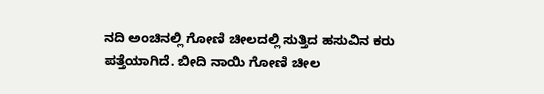ನದಿ ಅಂಚಿನಲ್ಲಿ ಗೋಣಿ ಚೀಲದಲ್ಲಿ ಸುತ್ತಿದ ಹಸುವಿನ ಕರು ಪತ್ತೆಯಾಗಿದೆ. ಬೀದಿ ನಾಯಿ ಗೋಣಿ ಚೀಲ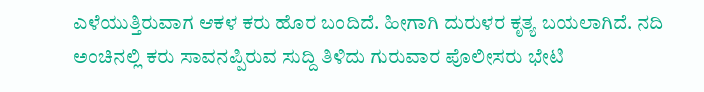ಎಳೆಯುತ್ತಿರುವಾಗ ಆಕಳ ಕರು ಹೊರ ಬಂದಿದೆ. ಹೀಗಾಗಿ ದುರುಳರ ಕೃತ್ಯ ಬಯಲಾಗಿದೆ. ನದಿ ಅಂಚಿನಲ್ಲಿ ಕರು ಸಾವನಪ್ಪಿರುವ ಸುದ್ದಿ ತಿಳಿದು ಗುರುವಾರ ಪೊಲೀಸರು ಭೇಟಿ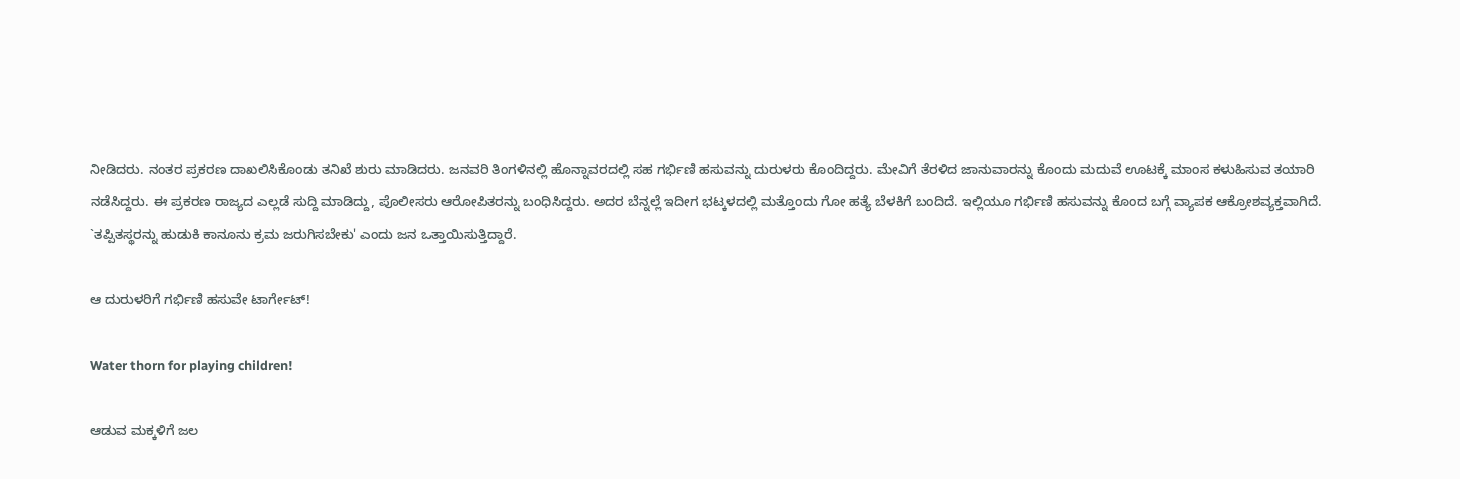ನೀಡಿದರು. ನಂತರ ಪ್ರಕರಣ ದಾಖಲಿಸಿಕೊಂಡು ತನಿಖೆ ಶುರು ಮಾಡಿದರು. ಜನವರಿ ತಿಂಗಳಿನಲ್ಲಿ ಹೊನ್ನಾವರದಲ್ಲಿ ಸಹ ಗರ್ಭಿಣಿ ಹಸುವನ್ನು ದುರುಳರು ಕೊಂದಿದ್ದರು. ಮೇವಿಗೆ ತೆರಳಿದ ಜಾನುವಾರನ್ನು ಕೊಂದು ಮದುವೆ ಊಟಕ್ಕೆ ಮಾಂಸ ಕಳುಹಿಸುವ ತಯಾರಿ ನಡೆಸಿದ್ದರು. ಈ ಪ್ರಕರಣ ರಾಜ್ಯದ ಎಲ್ಲಡೆ ಸುದ್ದಿ ಮಾಡಿದ್ದು, ಪೊಲೀಸರು ಆರೋಪಿತರನ್ನು ಬಂಧಿಸಿದ್ದರು. ಅದರ ಬೆನ್ನಲ್ಲೆ ಇದೀಗ ಭಟ್ಕಳದಲ್ಲಿ ಮತ್ತೊಂದು ಗೋ ಹತ್ಯೆ ಬೆಳಕಿಗೆ ಬಂದಿದೆ. ಇಲ್ಲಿಯೂ ಗರ್ಭಿಣಿ ಹಸುವನ್ನು ಕೊಂದ ಬಗ್ಗೆ ವ್ಯಾಪಕ ಆಕ್ರೋಶವ್ಯಕ್ತವಾಗಿದೆ. `ತಪ್ಪಿತಸ್ಥರನ್ನು ಹುಡುಕಿ ಕಾನೂನು ಕ್ರಮ ಜರುಗಿಸಬೇಕು' ಎಂದು ಜನ ಒತ್ತಾಯಿಸುತ್ತಿದ್ದಾರೆ.

ಆ ದುರುಳರಿಗೆ ಗರ್ಭಿಣಿ ಹಸುವೇ ಟಾರ್ಗೇಟ್!

Water thorn for playing children!

ಆಡುವ ಮಕ್ಕಳಿಗೆ ಜಲ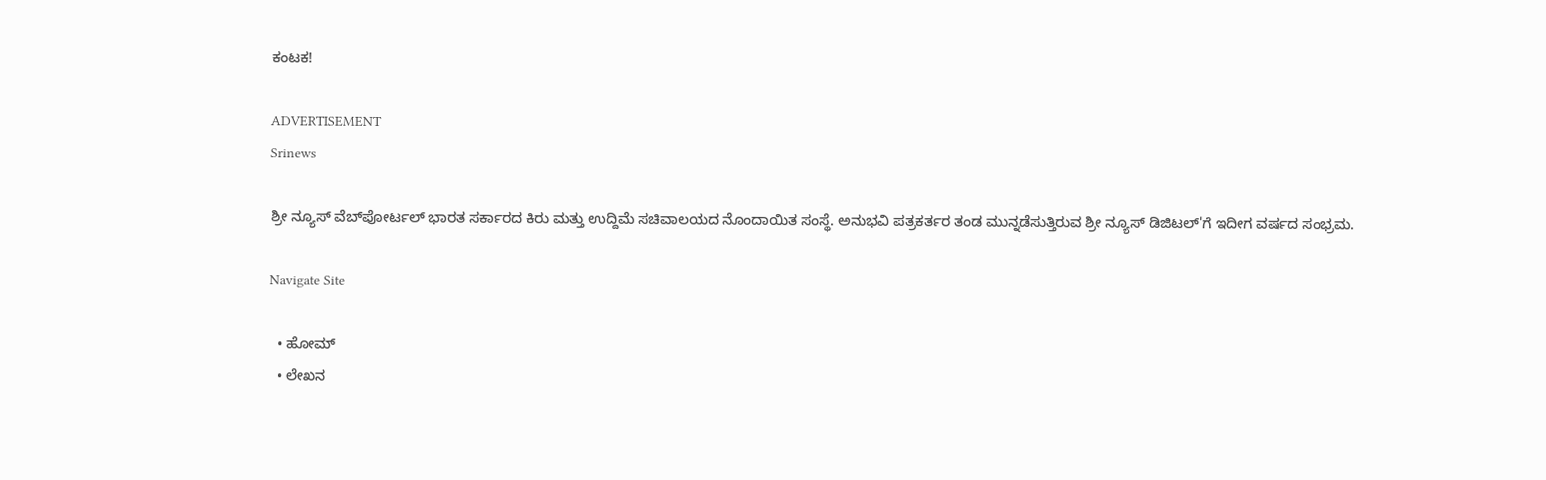ಕಂಟಕ!

ADVERTISEMENT
Srinews

ಶ್ರೀ ನ್ಯೂಸ್ ವೆಬ್‌ಪೋರ್ಟಲ್ ಭಾರತ ಸರ್ಕಾರದ ಕಿರು ಮತ್ತು ಉದ್ದಿಮೆ ಸಚಿವಾಲಯದ ನೊಂದಾಯಿತ ಸಂಸ್ಥೆ. ಅನುಭವಿ ಪತ್ರಕರ್ತರ ತಂಡ ಮುನ್ನಡೆಸುತ್ತಿರುವ ಶ್ರೀ ನ್ಯೂಸ್ ಡಿಜಿಟಲ್'ಗೆ ಇದೀಗ ವರ್ಷದ ಸಂಭ್ರಮ.

Navigate Site

  • ಹೋಮ್
  • ಲೇಖನ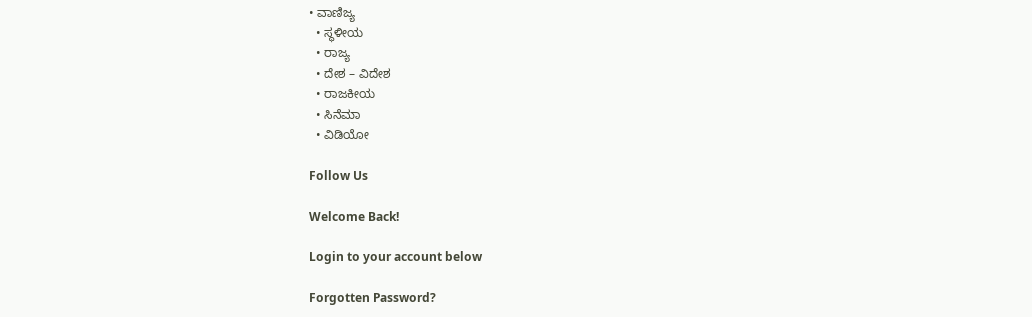• ವಾಣಿಜ್ಯ
  • ಸ್ಥಳೀಯ
  • ರಾಜ್ಯ
  • ದೇಶ – ವಿದೇಶ
  • ರಾಜಕೀಯ
  • ಸಿನೆಮಾ
  • ವಿಡಿಯೋ

Follow Us

Welcome Back!

Login to your account below

Forgotten Password?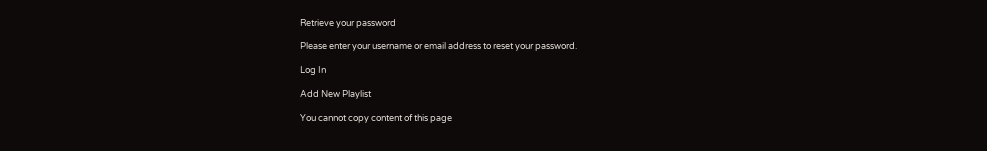Retrieve your password

Please enter your username or email address to reset your password.

Log In

Add New Playlist

You cannot copy content of this page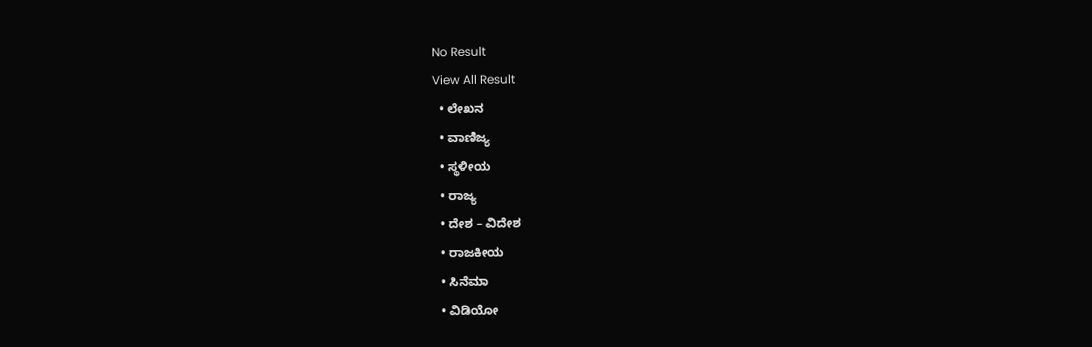No Result
View All Result
  • ಲೇಖನ
  • ವಾಣಿಜ್ಯ
  • ಸ್ಥಳೀಯ
  • ರಾಜ್ಯ
  • ದೇಶ – ವಿದೇಶ
  • ರಾಜಕೀಯ
  • ಸಿನೆಮಾ
  • ವಿಡಿಯೋ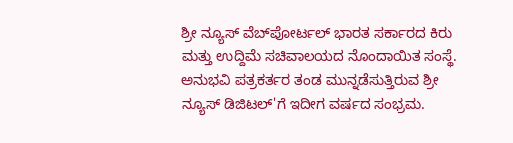ಶ್ರೀ ನ್ಯೂಸ್ ವೆಬ್‌ಪೋರ್ಟಲ್ ಭಾರತ ಸರ್ಕಾರದ ಕಿರು ಮತ್ತು ಉದ್ದಿಮೆ ಸಚಿವಾಲಯದ ನೊಂದಾಯಿತ ಸಂಸ್ಥೆ. ಅನುಭವಿ ಪತ್ರಕರ್ತರ ತಂಡ ಮುನ್ನಡೆಸುತ್ತಿರುವ ಶ್ರೀ ನ್ಯೂಸ್ ಡಿಜಿಟಲ್'ಗೆ ಇದೀಗ ವರ್ಷದ ಸಂಭ್ರಮ.